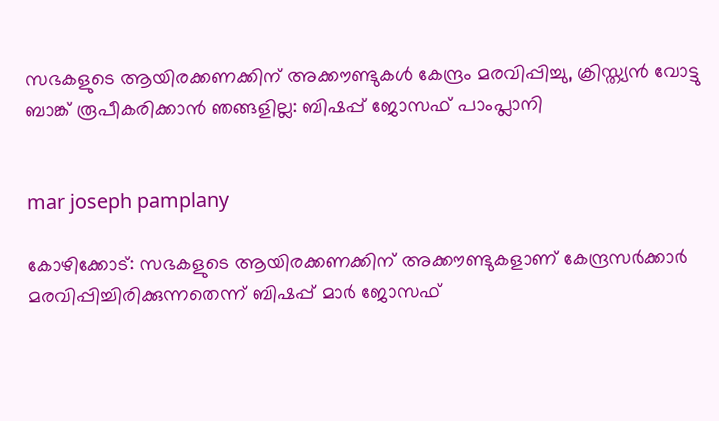സഭകളുടെ ആയിരക്കണക്കിന് അക്കൗണ്ടുകള്‍ കേന്ദ്രം മരവിപ്പിച്ചു, ക്രിസ്ത്യന്‍ വോട്ടു ബാങ്ക് രൂപീകരിക്കാന്‍ ഞങ്ങളില്ല: ബിഷപ്പ് ജോസഫ് പാംപ്ലാനി


mar joseph pamplany

കോഴിക്കോട്: സഭകളുടെ ആയിരക്കണക്കിന് അക്കൗണ്ടുകളാണ് കേന്ദ്രസര്‍ക്കാര്‍ മരവിപ്പിച്ചിരിക്കുന്നതെന്ന് ബിഷപ്പ് മാര്‍ ജോസഫ്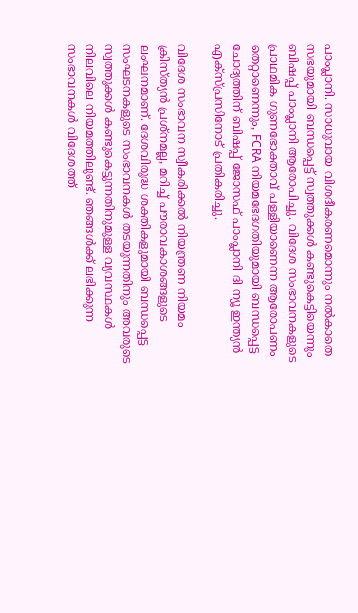പാംപ്ലാനി. സാധുവായ വിശദീകരണമൊന്നും നല്‍കാതെ സഭയുമായി ബന്ധപ്പെട്ട് സ്വത്തുക്കള്‍ കണ്ടുകെട്ടിയെന്നും ബിഷപ്പ് പാംപ്ലാനി ആരോപിച്ചു. വിദേശ സംഭാവനകളുടെ പ്രാഥമിക ഗുണഭോക്താവ് പള്ളിയാണെന്ന ആരോപണം തെറ്റാണെന്നും, FCRA നിയമഭേദഗതിയുമായി ബന്ധപ്പെട്ട ചോദ്യത്തിന് ബിഷപ്പ് ജോസഫ് പാംപ്ലാനി ദി ന്യൂ ഇന്ത്യന്‍ എക്‌സ്പ്രസിനോട് പ്രതികരിച്ചു.

വിദേശ സംഭാവന സ്വീകരിക്കല്‍ നിയന്ത്രണ നിയമം ക്രിസ്ത്യന്‍ പ്രശ്‌നമല്ല, മറിച്ച് പൗരാവകാശങ്ങളുടെ ലംഘനമാണ്. ദേശവിരുദ്ധ ശക്തികളുമായി ബന്ധപ്പെട്ട സംഘടനകളുടെ സംഭാവനകള്‍ തടയുന്നതിനും അവരുടെ സ്വത്തുക്കള്‍ കണ്ടുകെട്ടുന്നതിനുമുള്ള വ്യവസ്ഥകള്‍ നിലവിലെ നിയമത്തിലുണ്ട്. ഞങ്ങള്‍ക്ക് ലഭിക്കുന്ന സംഭാവനകള്‍ വിദേശത്ത്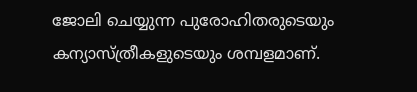ജോലി ചെയ്യുന്ന പുരോഹിതരുടെയും കന്യാസ്ത്രീകളുടെയും ശമ്പളമാണ്.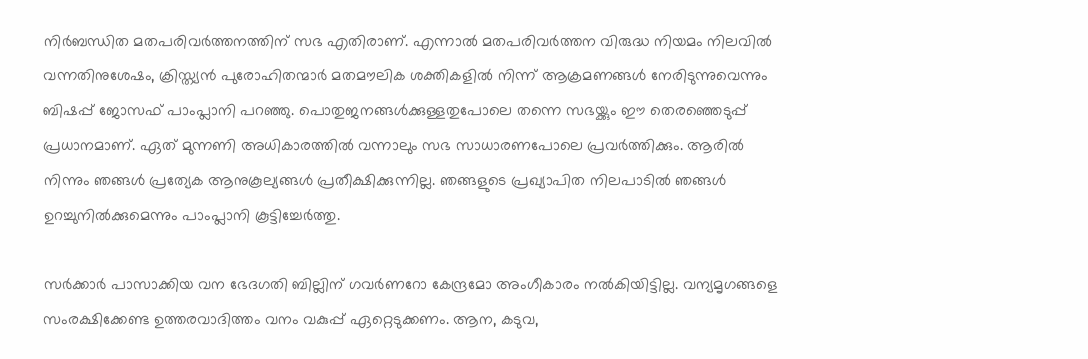നിര്‍ബന്ധിത മതപരിവര്‍ത്തനത്തിന് സഭ എതിരാണ്. എന്നാല്‍ മതപരിവര്‍ത്തന വിരുദ്ധ നിയമം നിലവില്‍ വന്നതിനുശേഷം, ക്രിസ്ത്യന്‍ പുരോഹിതന്മാര്‍ മതമൗലിക ശക്തികളില്‍ നിന്ന് ആക്രമണങ്ങള്‍ നേരിടുന്നുവെന്നും ബിഷപ്പ് ജോസഫ് പാംപ്ലാനി പറഞ്ഞു. പൊതുജനങ്ങള്‍ക്കുള്ളതുപോലെ തന്നെ സഭയ്ക്കും ഈ തെരഞ്ഞെടുപ്പ് പ്രധാനമാണ്. ഏത് മുന്നണി അധികാരത്തില്‍ വന്നാലും സഭ സാധാരണപോലെ പ്രവര്‍ത്തിക്കും. ആരില്‍ നിന്നും ഞങ്ങള്‍ പ്രത്യേക ആനുകൂല്യങ്ങള്‍ പ്രതീക്ഷിക്കുന്നില്ല. ഞങ്ങളുടെ പ്രഖ്യാപിത നിലപാടില്‍ ഞങ്ങള്‍ ഉറച്ചുനില്‍ക്കുമെന്നും പാംപ്ലാനി കൂട്ടിച്ചേര്‍ത്തു.

സര്‍ക്കാര്‍ പാസാക്കിയ വന ഭേദഗതി ബില്ലിന് ഗവര്‍ണറോ കേന്ദ്രമോ അംഗീകാരം നല്‍കിയിട്ടില്ല. വന്യമൃഗങ്ങളെ സംരക്ഷിക്കേണ്ട ഉത്തരവാദിത്തം വനം വകുപ്പ് ഏറ്റെടുക്കണം. ആന, കടുവ,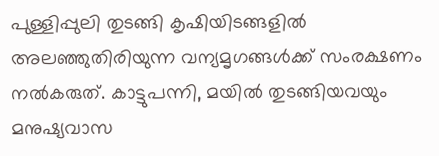പുള്ളിപ്പുലി തുടങ്ങി കൃഷിയിടങ്ങളില്‍ അലഞ്ഞുതിരിയുന്ന വന്യമൃഗങ്ങള്‍ക്ക് സംരക്ഷണം നല്‍കരുത്. കാട്ടുപന്നി, മയില്‍ തുടങ്ങിയവയും മനുഷ്യവാസ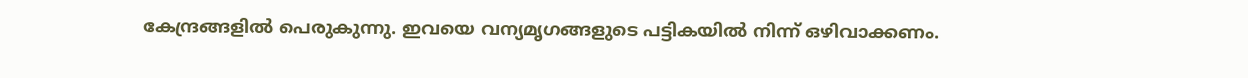കേന്ദ്രങ്ങളില്‍ പെരുകുന്നു. ഇവയെ വന്യമൃഗങ്ങളുടെ പട്ടികയില്‍ നിന്ന് ഒഴിവാക്കണം.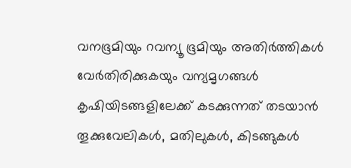വനഭൂമിയും റവന്യൂ ഭൂമിയും അതിര്‍ത്തികള്‍ വേര്‍തിരിക്കുകയും വന്യമൃഗങ്ങള്‍ കൃഷിയിടങ്ങളിലേക്ക് കടക്കുന്നത് തടയാന്‍ തൂക്കുവേലികള്‍, മതിലുകള്‍, കിടങ്ങുകള്‍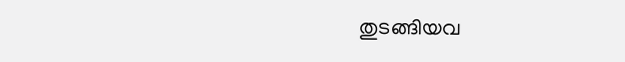തുടങ്ങിയവ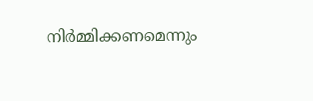നിര്‍മ്മിക്കണമെന്നും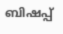ബിഷപ്പ്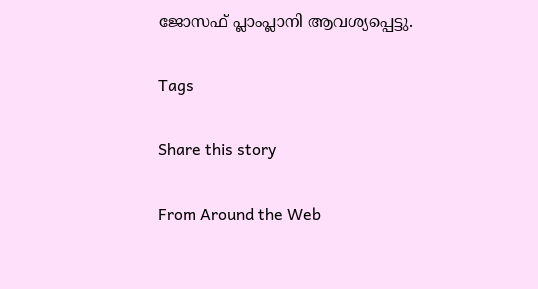ജോസഫ് പ്ലാംപ്ലാനി ആവശ്യപ്പെട്ടു.

Tags

Share this story

From Around the Web